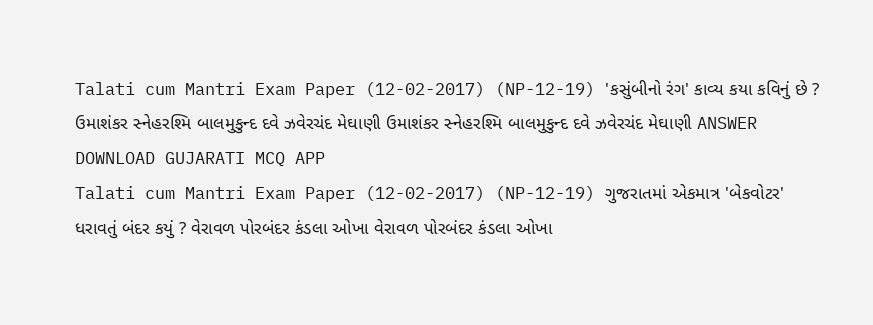Talati cum Mantri Exam Paper (12-02-2017) (NP-12-19) 'કસુંબીનો રંગ' કાવ્ય કયા કવિનું છે ? ઉમાશંકર સ્નેહરશ્મિ બાલમુકુન્દ દવે ઝવેરચંદ મેઘાણી ઉમાશંકર સ્નેહરશ્મિ બાલમુકુન્દ દવે ઝવેરચંદ મેઘાણી ANSWER DOWNLOAD GUJARATI MCQ APP
Talati cum Mantri Exam Paper (12-02-2017) (NP-12-19) ગુજરાતમાં એકમાત્ર 'બેકવોટર' ધરાવતું બંદર કયું ? વેરાવળ પોરબંદર કંડલા ઓખા વેરાવળ પોરબંદર કંડલા ઓખા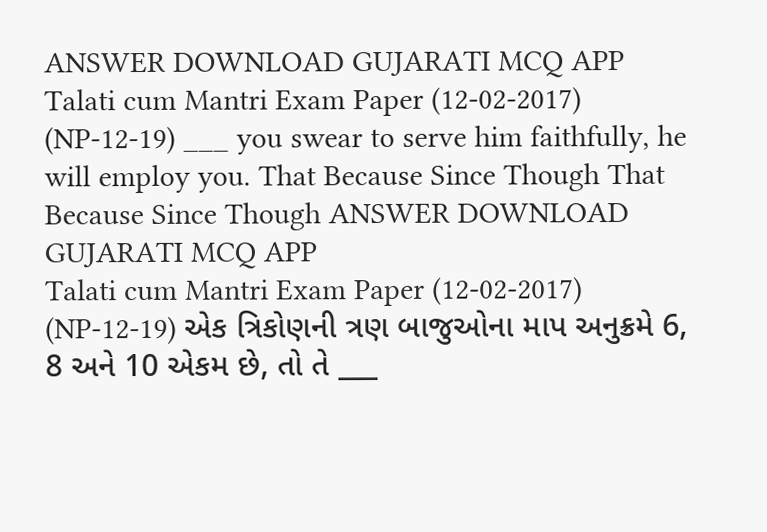ANSWER DOWNLOAD GUJARATI MCQ APP
Talati cum Mantri Exam Paper (12-02-2017) (NP-12-19) ___ you swear to serve him faithfully, he will employ you. That Because Since Though That Because Since Though ANSWER DOWNLOAD GUJARATI MCQ APP
Talati cum Mantri Exam Paper (12-02-2017) (NP-12-19) એક ત્રિકોણની ત્રણ બાજુઓના માપ અનુક્રમે 6, 8 અને 10 એકમ છે, તો તે ___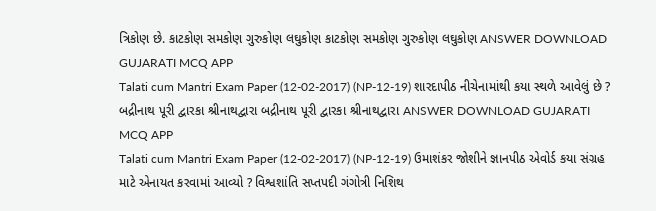ત્રિકોણ છે. કાટકોણ સમકોણ ગુરુકોણ લઘુકોણ કાટકોણ સમકોણ ગુરુકોણ લઘુકોણ ANSWER DOWNLOAD GUJARATI MCQ APP
Talati cum Mantri Exam Paper (12-02-2017) (NP-12-19) શારદાપીઠ નીચેનામાંથી કયા સ્થળે આવેલું છે ? બદ્રીનાથ પૂરી દ્વારકા શ્રીનાથદ્વારા બદ્રીનાથ પૂરી દ્વારકા શ્રીનાથદ્વારા ANSWER DOWNLOAD GUJARATI MCQ APP
Talati cum Mantri Exam Paper (12-02-2017) (NP-12-19) ઉમાશંકર જોશીને જ્ઞાનપીઠ એવોર્ડ કયા સંગ્રહ માટે એનાયત કરવામાં આવ્યો ? વિશ્વશાંતિ સપ્તપદી ગંગોત્રી નિશિથ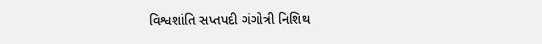વિશ્વશાંતિ સપ્તપદી ગંગોત્રી નિશિથ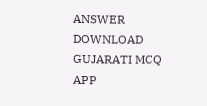ANSWER DOWNLOAD GUJARATI MCQ APP